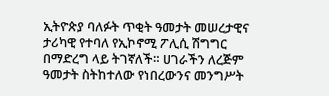ኢትዮጵያ ባለፉት ጥቂት ዓመታት መሠረታዊና ታሪካዊ የተባለ የኢኮኖሚ ፖሊሲ ሽግግር በማድረግ ላይ ትገኛለች። ሀገራችን ለረጅም ዓመታት ስትከተለው የነበረውንና መንግሥት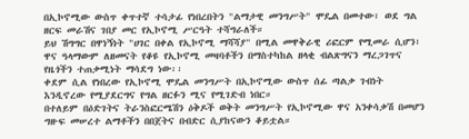በኢኮኖሚው ውስጥ ቀጥተኛ ተሳታፊ የነበረበትን "ልማታዊ መንግሥት" ሞዴል በመተው፣ ወደ ግል ዘርፍ መራሽና ገበያ መር የኢኮኖሚ ሥርዓት ተሻግራለች።
ይህ ሽግግር በዋነኝነት "ሀገር በቀል የኢኮኖሚ ማሻሻያ" በሚል መዋቅራዊ ሪፎርም የሚመራ ሲሆን፣ ዋና ዓላማውም ለዘመናት የቆዩ የኢኮኖሚ መዛባቶችን በማስተካከል ዘላቂ ብልጽግናን ማረጋገጥና የዜጎችን ተጠቃሚነት ማሳደግ ነው፡፡
ቀደም ሲል የነበረው የኢኮኖሚ ሞዴል መንግሥት በኢኮኖሚው ውስጥ ሰፊ ጣልቃ ገብነት እንዲኖረው የሚያደርግና የግል ዘርፉን ሚና የሚገድብ ነበር።
በተለይም በዕድገትና ትራንስፎርሜሽን ዕቅዶች ወቅት መንግሥት የኢኮኖሚው ዋና አንቀሳቃሽ በመሆን ግዙፍ መሠረተ ልማቶችን በበጀትና በብድር ሲያከናውን ቆይቷል።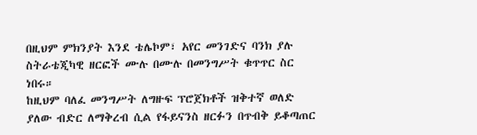በዚህም ምክንያት እንደ ቴሌኮም፣ አየር መንገድና ባንክ ያሉ ስትራቴጂካዊ ዘርፎች ሙሉ በሙሉ በመንግሥት ቁጥጥር ስር ነበሩ።
ከዚህም ባለፈ መንግሥት ለግዙፍ ፕሮጀክቶች ዝቅተኛ ወለድ ያለው ብድር ለማቅረብ ሲል የፋይናንስ ዘርፉን በጥብቅ ይቆጣጠር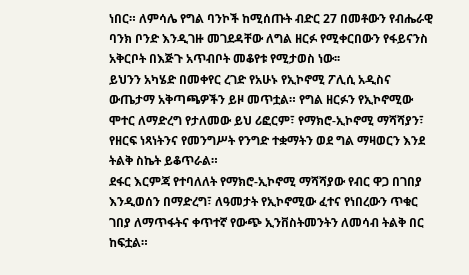ነበር። ለምሳሌ የግል ባንኮች ከሚሰጡት ብድር 27 በመቶውን የብሔራዊ ባንክ ቦንድ እንዲገዙ መገደዳቸው ለግል ዘርፉ የሚቀርበውን የፋይናንስ አቅርቦት በእጅጉ አጥብቦት መቆየቱ የሚታወስ ነው፡፡
ይህንን አካሄድ በመቀየር ረገድ የአሁኑ የኢኮኖሚ ፖሊሲ አዲስና ውጤታማ አቅጣጫዎችን ይዞ መጥቷል። የግል ዘርፉን የኢኮኖሚው ሞተር ለማድረግ የታለመው ይህ ሪፎርም፣ የማክሮ-ኢኮኖሚ ማሻሻያን፣ የዘርፍ ነጻነትንና የመንግሥት የንግድ ተቋማትን ወደ ግል ማዛወርን እንደ ትልቅ ስኬት ይቆጥራል።
ደፋር እርምጃ የተባለለት የማክሮ-ኢኮኖሚ ማሻሻያው የብር ዋጋ በገበያ እንዲወሰን በማድረግ፣ ለዓመታት የኢኮኖሚው ፈተና የነበረውን ጥቁር ገበያ ለማጥፋትና ቀጥተኛ የውጭ ኢንቨስትመንትን ለመሳብ ትልቅ በር ከፍቷል።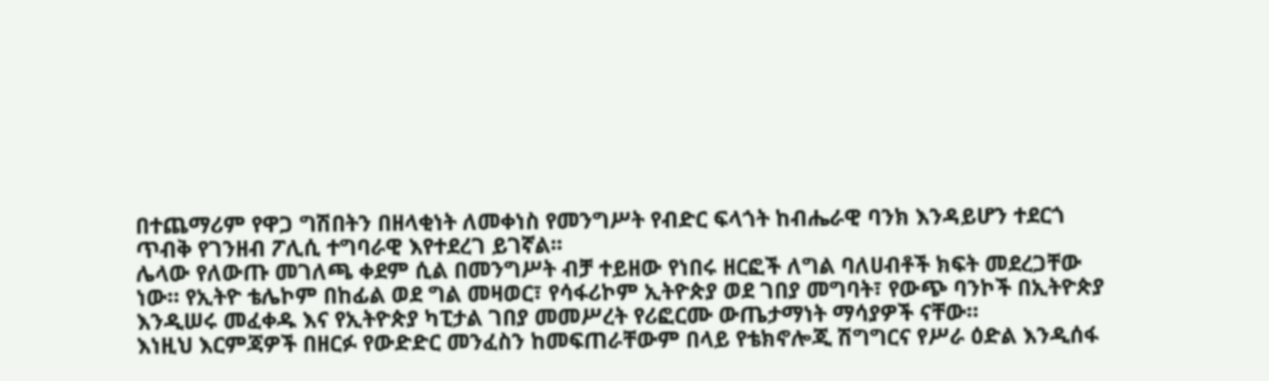በተጨማሪም የዋጋ ግሽበትን በዘላቂነት ለመቀነስ የመንግሥት የብድር ፍላጎት ከብሔራዊ ባንክ እንዳይሆን ተደርጎ ጥብቅ የገንዘብ ፖሊሲ ተግባራዊ እየተደረገ ይገኛል፡፡
ሌላው የለውጡ መገለጫ ቀደም ሲል በመንግሥት ብቻ ተይዘው የነበሩ ዘርፎች ለግል ባለሀብቶች ክፍት መደረጋቸው ነው። የኢትዮ ቴሌኮም በከፊል ወደ ግል መዛወር፣ የሳፋሪኮም ኢትዮጵያ ወደ ገበያ መግባት፣ የውጭ ባንኮች በኢትዮጵያ እንዲሠሩ መፈቀዱ እና የኢትዮጵያ ካፒታል ገበያ መመሥረት የሪፎርሙ ውጤታማነት ማሳያዎች ናቸው።
እነዚህ እርምጃዎች በዘርፉ የውድድር መንፈስን ከመፍጠራቸውም በላይ የቴክኖሎጂ ሽግግርና የሥራ ዕድል እንዲሰፋ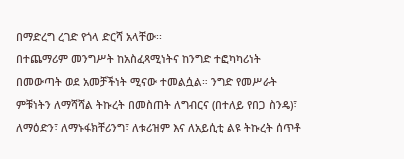በማድረግ ረገድ የጎላ ድርሻ አላቸው፡፡
በተጨማሪም መንግሥት ከአስፈጻሚነትና ከንግድ ተፎካካሪነት በመውጣት ወደ አመቻችነት ሚናው ተመልሷል። ንግድ የመሥራት ምቹነትን ለማሻሻል ትኩረት በመስጠት ለግብርና (በተለይ የበጋ ስንዴ)፣ ለማዕድን፣ ለማኑፋክቸሪንግ፣ ለቱሪዝም እና ለአይሲቲ ልዩ ትኩረት ሰጥቶ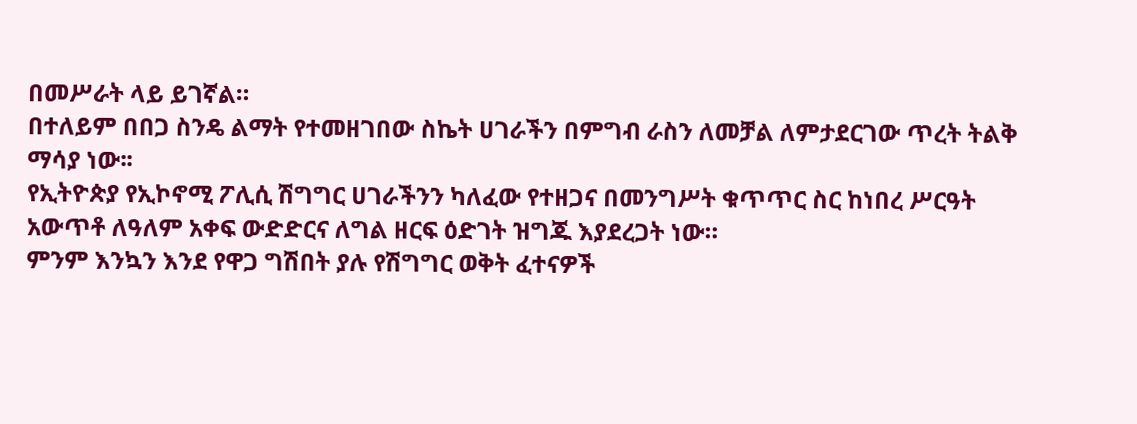በመሥራት ላይ ይገኛል።
በተለይም በበጋ ስንዴ ልማት የተመዘገበው ስኬት ሀገራችን በምግብ ራስን ለመቻል ለምታደርገው ጥረት ትልቅ ማሳያ ነው፡፡
የኢትዮጵያ የኢኮኖሚ ፖሊሲ ሽግግር ሀገራችንን ካለፈው የተዘጋና በመንግሥት ቁጥጥር ስር ከነበረ ሥርዓት አውጥቶ ለዓለም አቀፍ ውድድርና ለግል ዘርፍ ዕድገት ዝግጁ እያደረጋት ነው።
ምንም እንኳን እንደ የዋጋ ግሽበት ያሉ የሽግግር ወቅት ፈተናዎች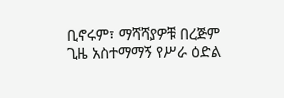ቢኖሩም፣ ማሻሻያዎቹ በረጅም ጊዜ አስተማማኝ የሥራ ዕድል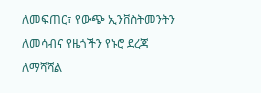ለመፍጠር፣ የውጭ ኢንቨስትመንትን ለመሳብና የዜጎችን የኑሮ ደረጃ ለማሻሻል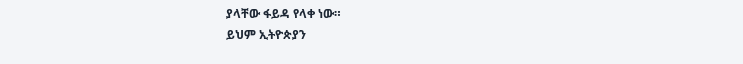ያላቸው ፋይዳ የላቀ ነው።
ይህም ኢትዮጵያን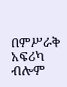በምሥራቅ አፍሪካ ብሎም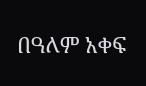በዓለም አቀፍ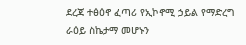ደረጃ ተፅዕኖ ፈጣሪ የኢኮኖሚ ኃይል የማድረግ ራዕይ ስኬታማ መሆኑን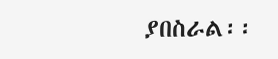ያበስራል፡፡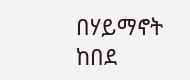በሃይማኖት ከበደ